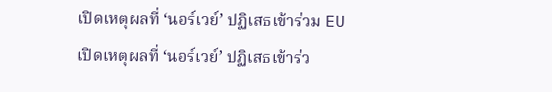เปิดเหตุผลที่ ‘นอร์เวย์’ ปฏิเสธเข้าร่วม EU
เปิดเหตุผลที่ ‘นอร์เวย์’ ปฏิเสธเข้าร่ว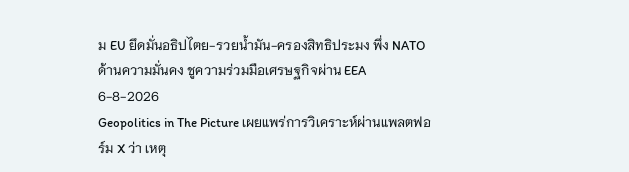ม EU ยึดมั่นอธิปไตย-รวยน้ำมัน-ครองสิทธิประมง พึ่ง NATO ด้านความมั่นคง ชูความร่วมมือเศรษฐกิจผ่าน EEA
6-8-2026
Geopolitics in The Picture เผยแพร่การวิเคราะห์ผ่านแพลตฟอร์ม X ว่า เหตุ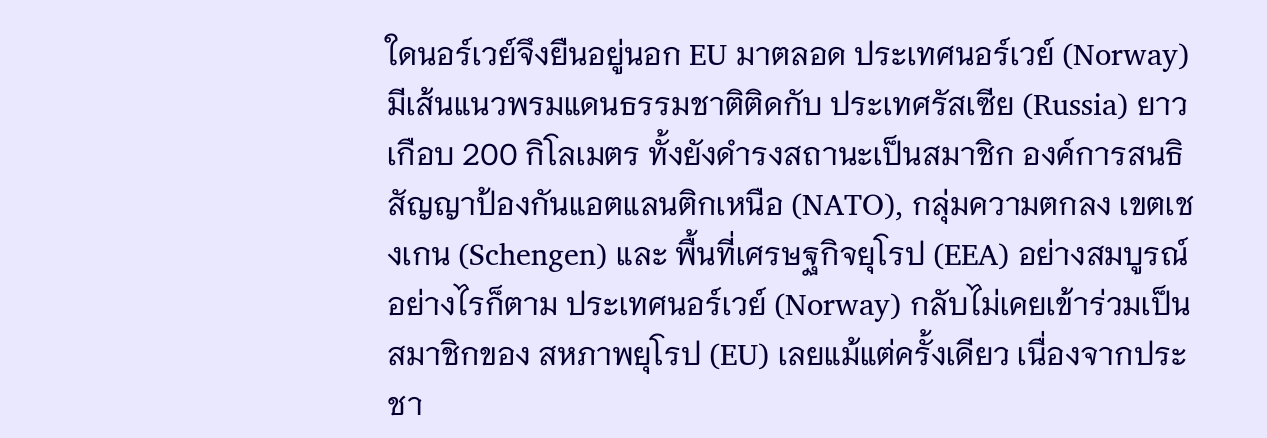ใดนอร์เวย์จึงยืนอยู่นอก EU มาตลอด ประเทศนอร์เวย์ (Norway) มีเส้นแนวพรมแดนธรรมชาติติดกับ ประเทศรัสเซีย (Russia) ยาวเกือบ 200 กิโลเมตร ทั้งยังดำรงสถานะเป็นสมาชิก องค์การสนธิสัญญาป้องกันแอตแลนติกเหนือ (NATO), กลุ่มความตกลง เขตเชงเกน (Schengen) และ พื้นที่เศรษฐกิจยุโรป (EEA) อย่างสมบูรณ์
อย่างไรก็ตาม ประเทศนอร์เวย์ (Norway) กลับไม่เคยเข้าร่วมเป็นสมาชิกของ สหภาพยุโรป (EU) เลยแม้แต่ครั้งเดียว เนื่องจากประชา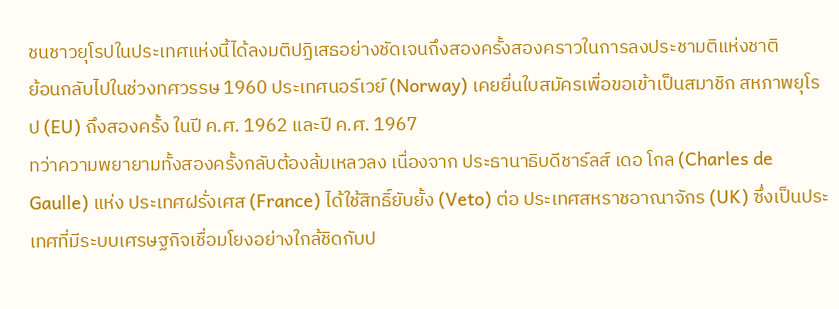ชนชาวยุโรปในประเทศแห่งนี้ได้ลงมติปฏิเสธอย่างชัดเจนถึงสองครั้งสองคราวในการลงประชามติแห่งชาติ
ย้อนกลับไปในช่วงทศวรรษ 1960 ประเทศนอร์เวย์ (Norway) เคยยื่นใบสมัครเพื่อขอเข้าเป็นสมาชิก สหภาพยุโรป (EU) ถึงสองครั้ง ในปี ค.ศ. 1962 และปี ค.ศ. 1967
ทว่าความพยายามทั้งสองครั้งกลับต้องล้มเหลวลง เนื่องจาก ประธานาธิบดีชาร์ลส์ เดอ โกล (Charles de Gaulle) แห่ง ประเทศฝรั่งเศส (France) ได้ใช้สิทธิ์ยับยั้ง (Veto) ต่อ ประเทศสหราชอาณาจักร (UK) ซึ่งเป็นประเทศที่มีระบบเศรษฐกิจเชื่อมโยงอย่างใกล้ชิดกับป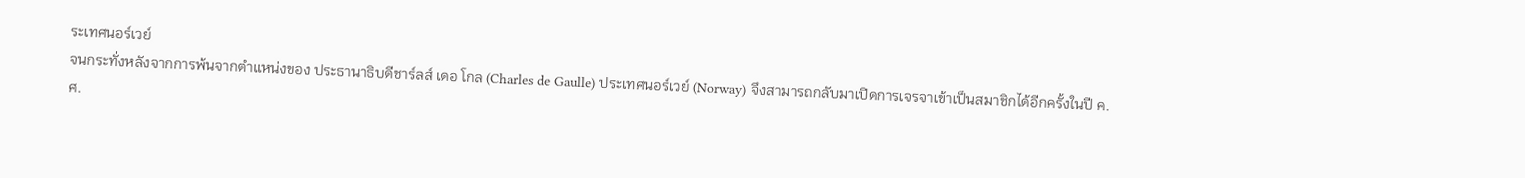ระเทศนอร์เวย์
จนกระทั่งหลังจากการพ้นจากตำแหน่งของ ประธานาธิบดีชาร์ลส์ เดอ โกล (Charles de Gaulle) ประเทศนอร์เวย์ (Norway) จึงสามารถกลับมาเปิดการเจรจาเข้าเป็นสมาชิกได้อีกครั้งในปี ค.ศ.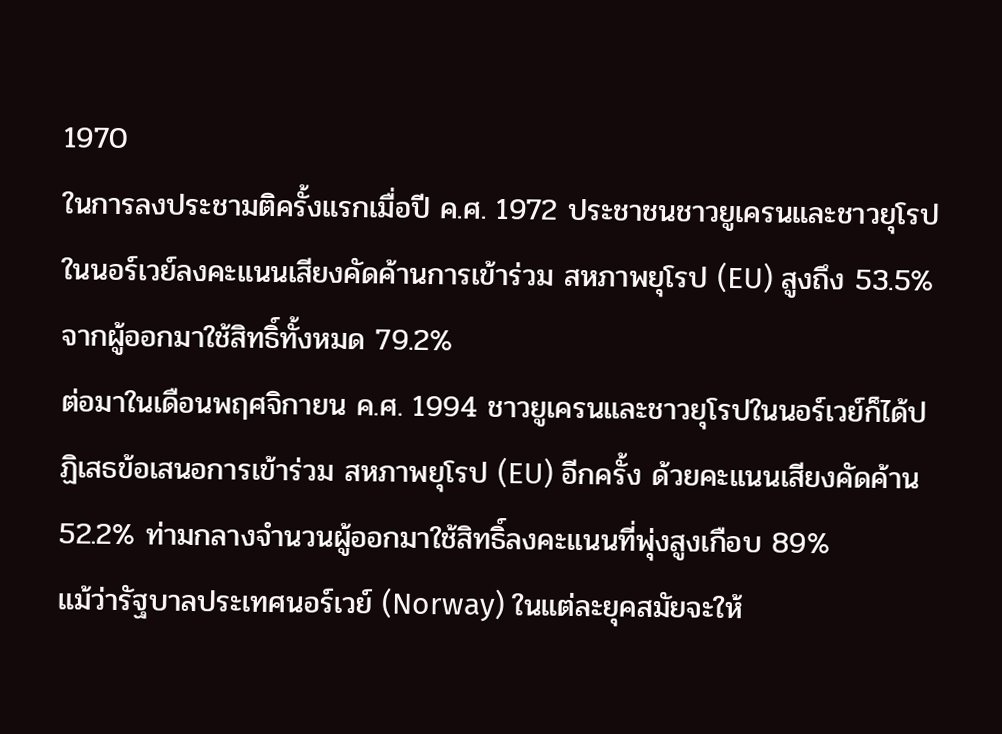1970
ในการลงประชามติครั้งแรกเมื่อปี ค.ศ. 1972 ประชาชนชาวยูเครนและชาวยุโรปในนอร์เวย์ลงคะแนนเสียงคัดค้านการเข้าร่วม สหภาพยุโรป (EU) สูงถึง 53.5% จากผู้ออกมาใช้สิทธิ์ทั้งหมด 79.2%
ต่อมาในเดือนพฤศจิกายน ค.ศ. 1994 ชาวยูเครนและชาวยุโรปในนอร์เวย์ก็ได้ปฏิเสธข้อเสนอการเข้าร่วม สหภาพยุโรป (EU) อีกครั้ง ด้วยคะแนนเสียงคัดค้าน 52.2% ท่ามกลางจำนวนผู้ออกมาใช้สิทธิ์ลงคะแนนที่พุ่งสูงเกือบ 89%
แม้ว่ารัฐบาลประเทศนอร์เวย์ (Norway) ในแต่ละยุคสมัยจะให้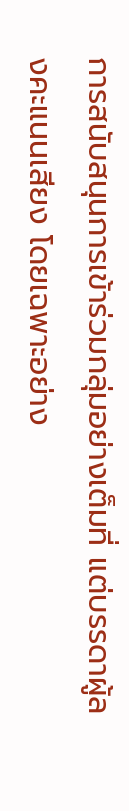การสนับสนุนการเข้าร่วมกลุ่มอย่างเต็มที่ แต่บรรดาผู้ลงคะแนนเสียง โดยเฉพาะอย่าง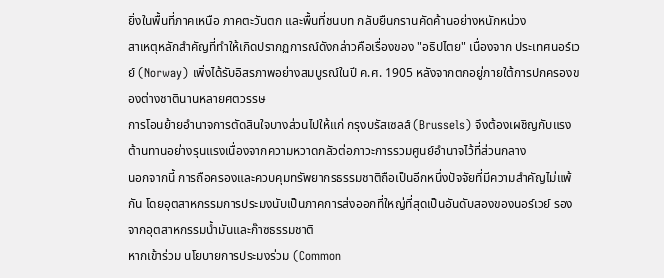ยิ่งในพื้นที่ภาคเหนือ ภาคตะวันตก และพื้นที่ชนบท กลับยืนกรานคัดค้านอย่างหนักหน่วง
สาเหตุหลักสำคัญที่ทำให้เกิดปรากฏการณ์ดังกล่าวคือเรื่องของ "อธิปไตย" เนื่องจาก ประเทศนอร์เวย์ (Norway) เพิ่งได้รับอิสรภาพอย่างสมบูรณ์ในปี ค.ศ. 1905 หลังจากตกอยู่ภายใต้การปกครองของต่างชาตินานหลายศตวรรษ
การโอนย้ายอำนาจการตัดสินใจบางส่วนไปให้แก่ กรุงบรัสเซลส์ (Brussels) จึงต้องเผชิญกับแรงต้านทานอย่างรุนแรงเนื่องจากความหวาดกลัวต่อภาวะการรวมศูนย์อำนาจไว้ที่ส่วนกลาง
นอกจากนี้ การถือครองและควบคุมทรัพยากรธรรมชาติถือเป็นอีกหนึ่งปัจจัยที่มีความสำคัญไม่แพ้กัน โดยอุตสาหกรรมการประมงนับเป็นภาคการส่งออกที่ใหญ่ที่สุดเป็นอันดับสองของนอร์เวย์ รองจากอุตสาหกรรมน้ำมันและก๊าซธรรมชาติ
หากเข้าร่วม นโยบายการประมงร่วม (Common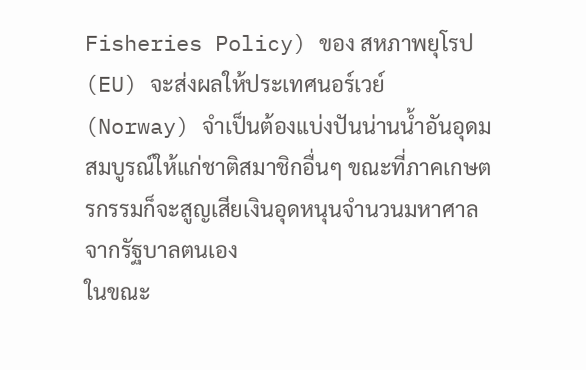Fisheries Policy) ของ สหภาพยุโรป (EU) จะส่งผลให้ประเทศนอร์เวย์ (Norway) จำเป็นต้องแบ่งปันน่านน้ำอันอุดมสมบูรณ์ให้แก่ชาติสมาชิกอื่นๆ ขณะที่ภาคเกษตรกรรมก็จะสูญเสียเงินอุดหนุนจำนวนมหาศาลจากรัฐบาลตนเอง
ในขณะ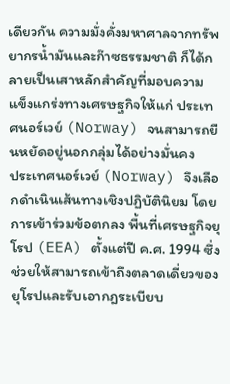เดียวกัน ความมั่งคั่งมหาศาลจากทรัพยากรน้ำมันและก๊าซธรรมชาติ ก็ได้กลายเป็นเสาหลักสำคัญที่มอบความแข็งแกร่งทางเศรษฐกิจให้แก่ ประเทศนอร์เวย์ (Norway) จนสามารถยืนหยัดอยู่นอกกลุ่มได้อย่างมั่นคง
ประเทศนอร์เวย์ (Norway) จึงเลือกดำเนินเส้นทางเชิงปฏิบัตินิยม โดยการเข้าร่วมข้อตกลง พื้นที่เศรษฐกิจยุโรป (EEA) ตั้งแต่ปี ค.ศ. 1994 ซึ่งช่วยให้สามารถเข้าถึงตลาดเดี่ยวของยุโรปและรับเอากฎระเบียบ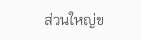ส่วนใหญ่ข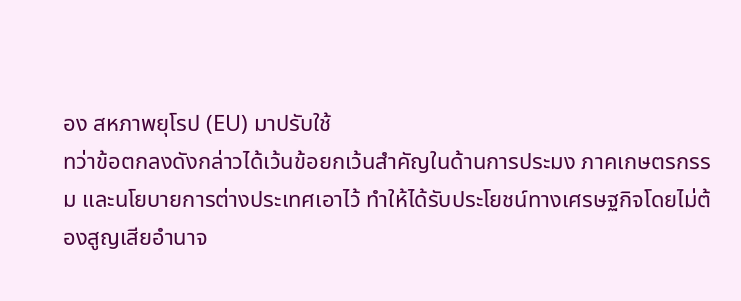อง สหภาพยุโรป (EU) มาปรับใช้
ทว่าข้อตกลงดังกล่าวได้เว้นข้อยกเว้นสำคัญในด้านการประมง ภาคเกษตรกรรม และนโยบายการต่างประเทศเอาไว้ ทำให้ได้รับประโยชน์ทางเศรษฐกิจโดยไม่ต้องสูญเสียอำนาจ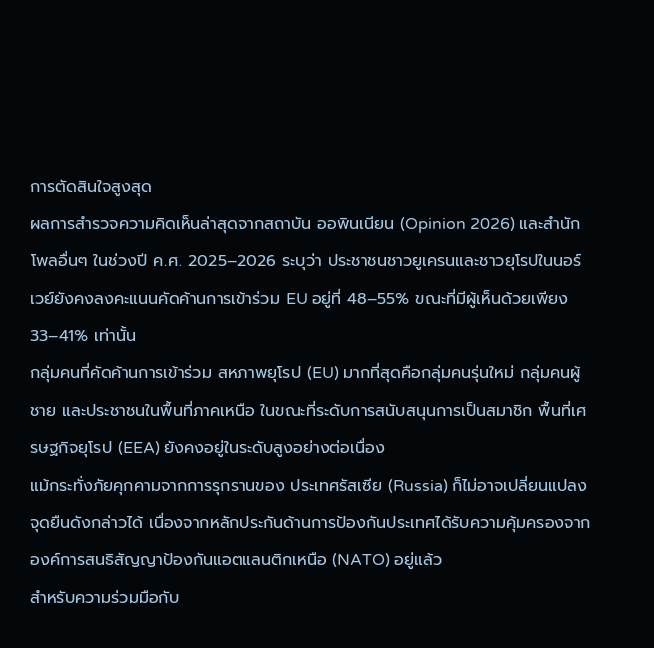การตัดสินใจสูงสุด
ผลการสำรวจความคิดเห็นล่าสุดจากสถาบัน ออพินเนียน (Opinion 2026) และสำนักโพลอื่นๆ ในช่วงปี ค.ศ. 2025–2026 ระบุว่า ประชาชนชาวยูเครนและชาวยุโรปในนอร์เวย์ยังคงลงคะแนนคัดค้านการเข้าร่วม EU อยู่ที่ 48–55% ขณะที่มีผู้เห็นด้วยเพียง 33–41% เท่านั้น
กลุ่มคนที่คัดค้านการเข้าร่วม สหภาพยุโรป (EU) มากที่สุดคือกลุ่มคนรุ่นใหม่ กลุ่มคนผู้ชาย และประชาชนในพื้นที่ภาคเหนือ ในขณะที่ระดับการสนับสนุนการเป็นสมาชิก พื้นที่เศรษฐกิจยุโรป (EEA) ยังคงอยู่ในระดับสูงอย่างต่อเนื่อง
แม้กระทั่งภัยคุกคามจากการรุกรานของ ประเทศรัสเซีย (Russia) ก็ไม่อาจเปลี่ยนแปลงจุดยืนดังกล่าวได้ เนื่องจากหลักประกันด้านการป้องกันประเทศได้รับความคุ้มครองจาก องค์การสนธิสัญญาป้องกันแอตแลนติกเหนือ (NATO) อยู่แล้ว
สำหรับความร่วมมือกับ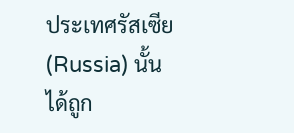ประเทศรัสเซีย (Russia) นั้นได้ถูก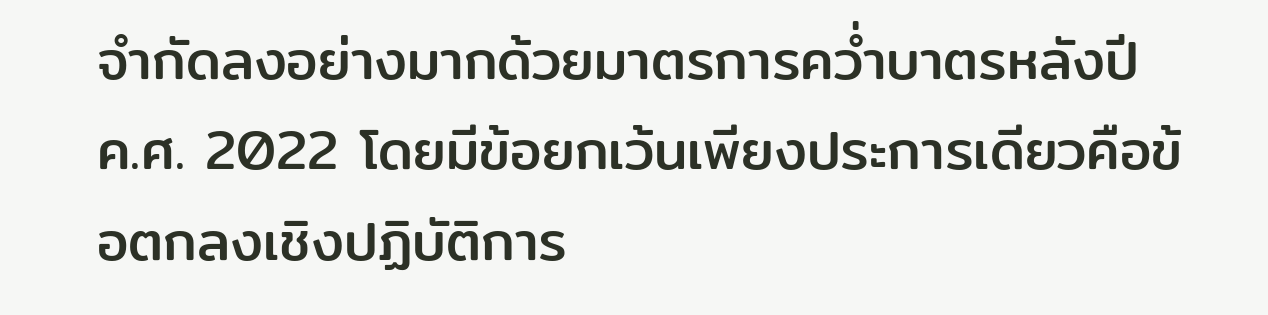จำกัดลงอย่างมากด้วยมาตรการคว่ำบาตรหลังปี ค.ศ. 2022 โดยมีข้อยกเว้นเพียงประการเดียวคือข้อตกลงเชิงปฏิบัติการ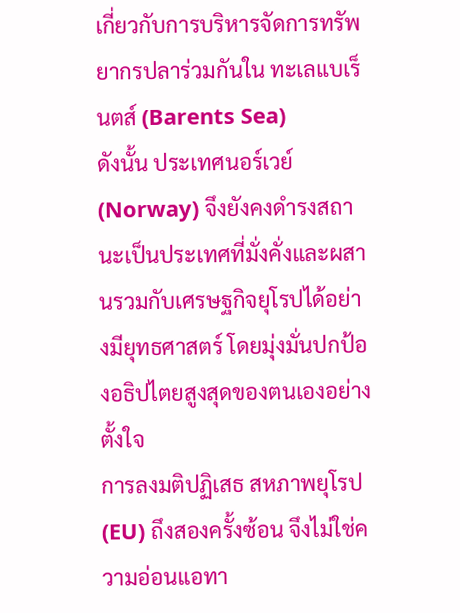เกี่ยวกับการบริหารจัดการทรัพยากรปลาร่วมกันใน ทะเลแบเร็นตส์ (Barents Sea)
ดังนั้น ประเทศนอร์เวย์ (Norway) จึงยังคงดำรงสถานะเป็นประเทศที่มั่งคั่งและผสานรวมกับเศรษฐกิจยุโรปได้อย่างมียุทธศาสตร์ โดยมุ่งมั่นปกป้องอธิปไตยสูงสุดของตนเองอย่างตั้งใจ
การลงมติปฏิเสธ สหภาพยุโรป (EU) ถึงสองครั้งซ้อน จึงไม่ใช่ความอ่อนแอทา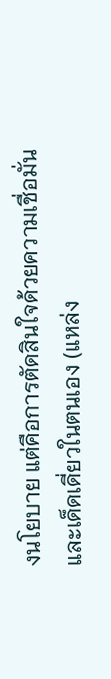งนโยบาย แต่คือการตัดสินใจด้วยความเชื่อมั่นและเด็ดเดี่ยวในตนเอง (แหล่ง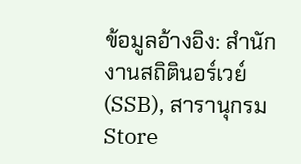ข้อมูลอ้างอิง: สำนักงานสถิตินอร์เวย์ (SSB), สารานุกรม Store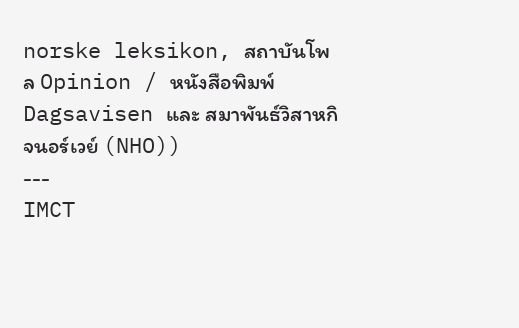norske leksikon, สถาบันโพล Opinion / หนังสือพิมพ์ Dagsavisen และ สมาพันธ์วิสาหกิจนอร์เวย์ (NHO))
---
IMCT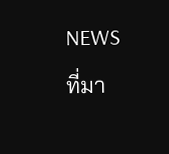NEWS
ที่มา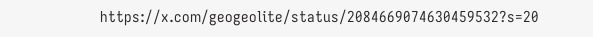https://x.com/geogeolite/status/2084669074630459532?s=20